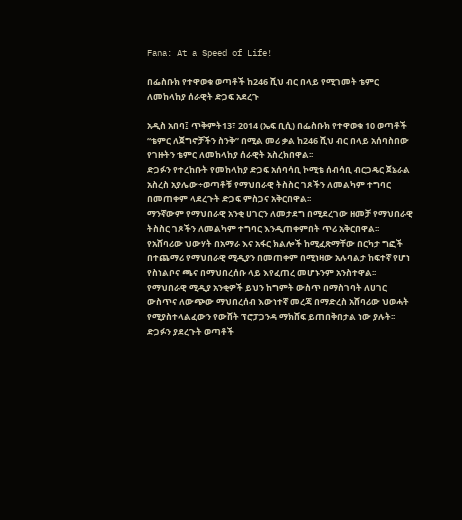Fana: At a Speed of Life!

በፌስቡክ የተዋወቁ ወጣቶች ከ246 ሺህ ብር በላይ የሚገመት ቴምር ለመከላከያ ሰራዊት ድጋፍ አደረጉ

አዲስ አበባ፤ ጥቅምት13፣ 2014 (ኤፍ ቢሲ) በፌስቡክ የተዋወቁ 10 ወጣቶች “ቴምር ለጀግኖቻችን ስንቅ” በሚል መሪ ቃል ከ246 ሺህ ብር በላይ አሰባስበው የገዙትን ቴምር ለመከላከያ ሰራዊት አስረክበዋል፡፡
ድጋፉን የተረከቡት የመከላከያ ድጋፍ አሰባሳቢ ኮሚቴ ሰብሳቢ ብርጋዴር ጀኔራል አስረስ አያሌው÷ወጣቶቹ የማህበራዊ ትስስር ገጾችን ለመልካም ተግባር በመጠቀም ላደረጉት ድጋፍ ምስጋና አቅርበዋል፡፡
ማንኛውም የማህበራዊ አንቂ ሀገርን ለመታደግ በሚደረገው ዘመቻ የማህበራዊ ትስስር ገጾችን ለመልካም ተግባር እንዲጠቀምበት ጥሪ አቅርበዋል፡፡
የአሸባሪው ህውሃት በአማራ እና አፋር ክልሎች ከሚፈጽማቸው በርካታ ግፎች በተጨማሪ የማህበራዊ ሚዲያን በመጠቀም በሚነዛው አሉባልታ ከፍተኛ የሆነ የስነልቦና ጫና በማህበረሰቡ ላይ እየፈጠረ መሆኑንም አንስተዋል፡፡
የማህበራዊ ሚዲያ አንቂዎች ይህን ከግምት ውስጥ በማስገባት ለሀገር ውስጥና ለውጭው ማህበረሰብ እውነተኛ መረጃ በማድረስ አሸባሪው ህወሓት የሚያስተላልፈውን የውሸት ፕሮፓጋንዳ ማክሸፍ ይጠበቅበታል ነው ያሉት፡፡
ድጋፉን ያደረጉት ወጣቶች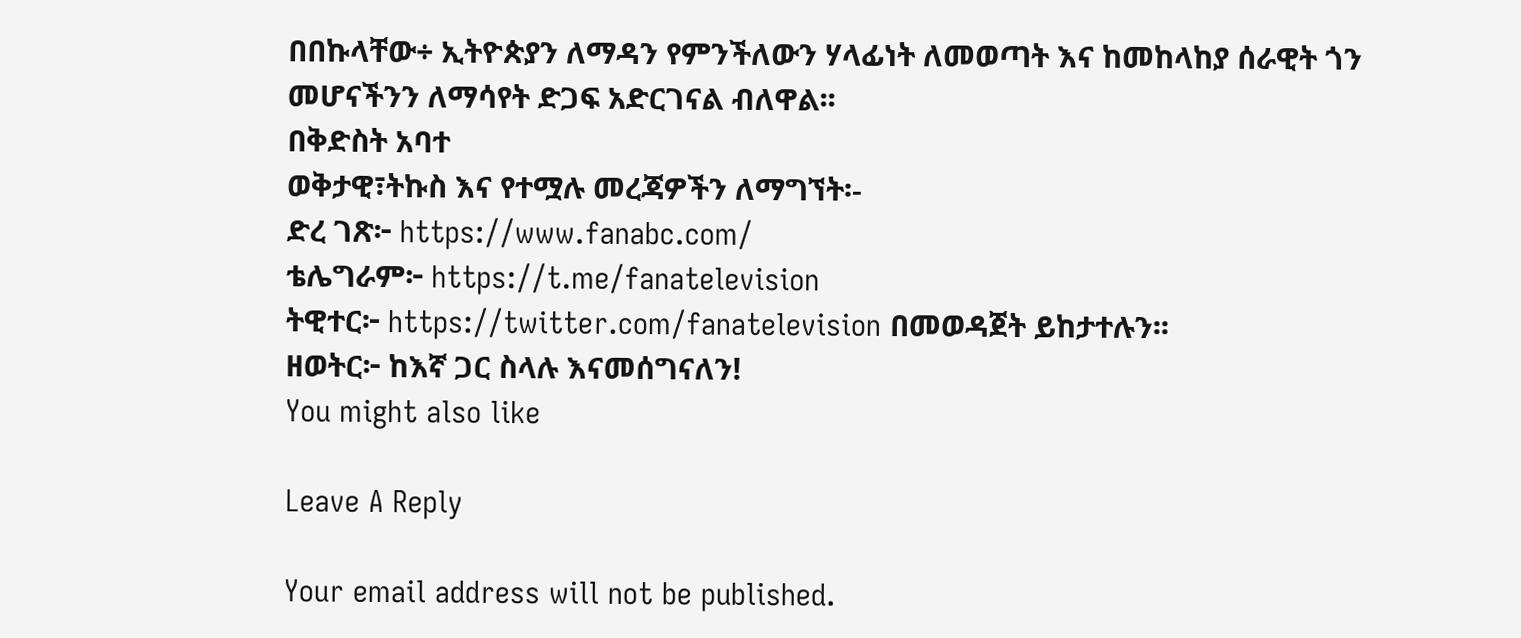በበኩላቸው÷ ኢትዮጵያን ለማዳን የምንችለውን ሃላፊነት ለመወጣት እና ከመከላከያ ሰራዊት ጎን መሆናችንን ለማሳየት ድጋፍ አድርገናል ብለዋል፡፡
በቅድስት አባተ
ወቅታዊ፣ትኩስ እና የተሟሉ መረጃዎችን ለማግኘት፡-
ድረ ገጽ፦ https://www.fanabc.com/
ቴሌግራም፦ https://t.me/fanatelevision
ትዊተር፦ https://twitter.com/fanatelevision በመወዳጀት ይከታተሉን፡፡
ዘወትር፦ ከእኛ ጋር ስላሉ እናመሰግናለን!
You might also like

Leave A Reply

Your email address will not be published.